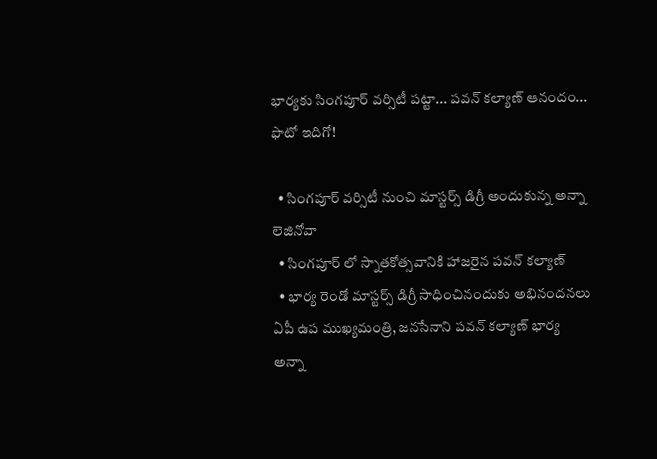భార్యకు సింగపూర్ వర్సిటీ పట్టా... పవన్ కల్యాణ్ ఆనందం... ఫొటో ఇదిగో!

  • సింగపూర్ వర్సిటీ నుంచి మాస్టర్స్ డిగ్రీ అందుకున్న అన్నా లెజినోవా
  • సింగపూర్ లో స్నాతకోత్సవానికి హాజరైన పవన్ కల్యాణ్
  • భార్య రెండో మాస్టర్స్ డిగ్రీ సాధించినందుకు అభినందనలు
ఏపీ ఉప ముఖ్యమంత్రి, జనసేనాని పవన్ కల్యాణ్ భార్య అన్నా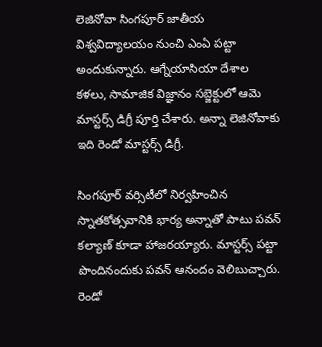లెజినోవా సింగపూర్ జాతీయ విశ్వవిద్యాలయం నుంచి ఎంఏ పట్టా అందుకున్నారు. ఆగ్నేయాసియా దేశాల కళలు, సామాజిక విజ్ఞానం సబ్జెక్టులో ఆమె మాస్టర్స్ డిగ్రీ పూర్తి చేశారు. అన్నా లెజినోవాకు ఇది రెండో మాస్టర్స్ డిగ్రీ.

సింగపూర్ వర్సిటీలో నిర్వహించిన స్నాతకోత్సవానికి భార్య అన్నాతో పాటు పవన్ కల్యాణ్ కూడా హాజరయ్యారు. మాస్టర్స్ పట్టా పొందినందుకు పవన్ ఆనందం వెలిబుచ్చారు. రెండో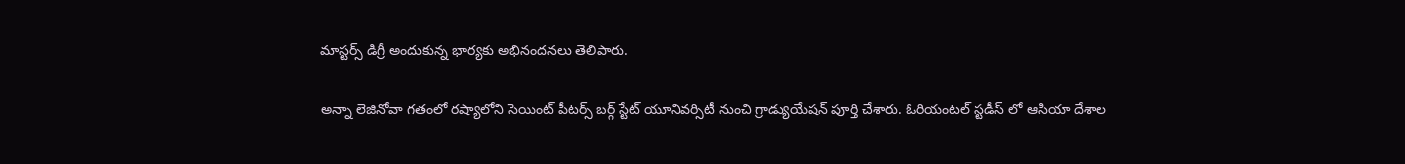మాస్టర్స్ డిగ్రీ అందుకున్న భార్యకు అభినందనలు తెలిపారు.

అన్నా లెజినోవా గతంలో రష్యాలోని సెయింట్ పీటర్స్ బర్గ్ స్టేట్ యూనివర్సిటీ నుంచి గ్రాడ్యుయేషన్ పూర్తి చేశారు. ఓరియంటల్ స్టడీస్ లో ఆసియా దేశాల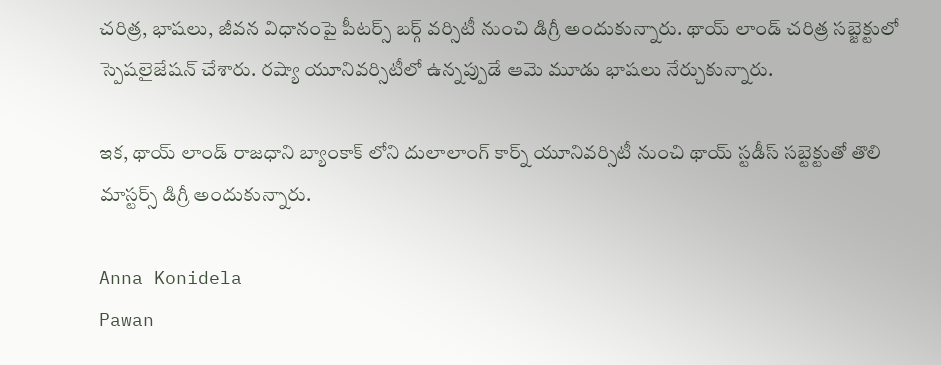చరిత్ర, భాషలు, జీవన విధానంపై పీటర్స్ బర్గ్ వర్సిటీ నుంచి డిగ్రీ అందుకున్నారు. థాయ్ లాండ్ చరిత్ర సబ్జెక్టులో స్పెషలైజేషన్ చేశారు. రష్యా యూనివర్సిటీలో ఉన్నప్పుడే ఆమె మూడు భాషలు నేర్చుకున్నారు.

ఇక, థాయ్ లాండ్ రాజధాని బ్యాంకాక్ లోని దులాలాంగ్ కార్న్ యూనివర్సిటీ నుంచి థాయ్ స్టడీస్ సబ్టెక్టుతో తొలి మాస్టర్స్ డిగ్రీ అందుకున్నారు.

Anna Konidela
Pawan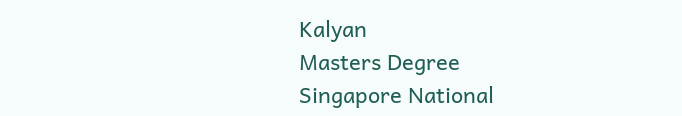Kalyan
Masters Degree
Singapore National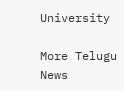University

More Telugu News